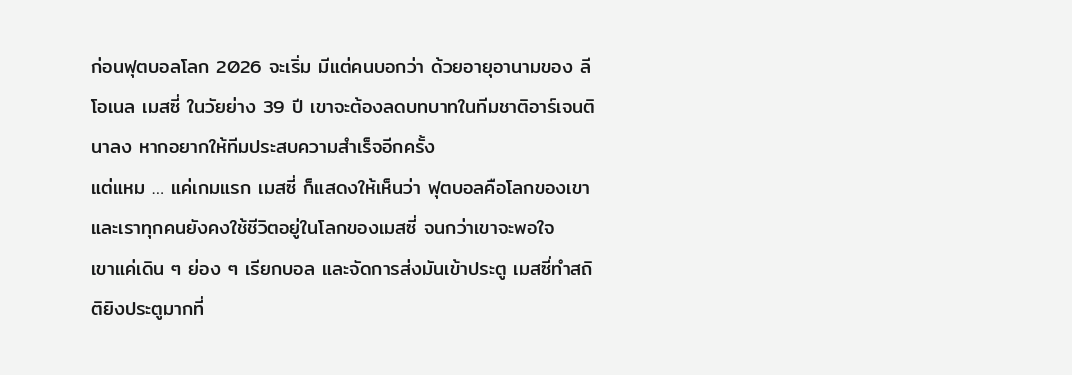ก่อนฟุตบอลโลก 2026 จะเริ่ม มีแต่คนบอกว่า ด้วยอายุอานามของ ลีโอเนล เมสซี่ ในวัยย่าง 39 ปี เขาจะต้องลดบทบาทในทีมชาติอาร์เจนตินาลง หากอยากให้ทีมประสบความสำเร็จอีกครั้ง
แต่แหม … แค่เกมแรก เมสซี่ ก็แสดงให้เห็นว่า ฟุตบอลคือโลกของเขา และเราทุกคนยังคงใช้ชีวิตอยู่ในโลกของเมสซี่ จนกว่าเขาจะพอใจ
เขาแค่เดิน ๆ ย่อง ๆ เรียกบอล และจัดการส่งมันเข้าประตู เมสซี่ทำสถิติยิงประตูมากที่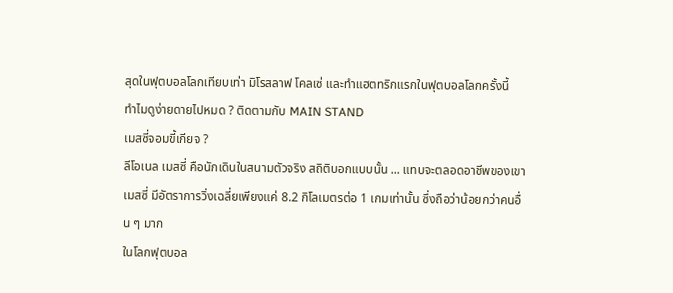สุดในฟุตบอลโลกเทียบเท่า มิโรสลาฟ โคลเซ่ และทำแฮตทริกแรกในฟุตบอลโลกครั้งนี้
ทำไมดูง่ายดายไปหมด ? ติดตามกับ MAIN STAND
เมสซี่จอมขี้เกียจ ?
ลีโอเนล เมสซี่ คือนักเดินในสนามตัวจริง สถิติบอกแบบนั้น ... แทบจะตลอดอาชีพของเขา เมสซี่ มีอัตราการวิ่งเฉลี่ยเพียงแค่ 8.2 กิโลเมตรต่อ 1 เกมเท่านั้น ซึ่งถือว่าน้อยกว่าคนอื่น ๆ มาก
ในโลกฟุตบอล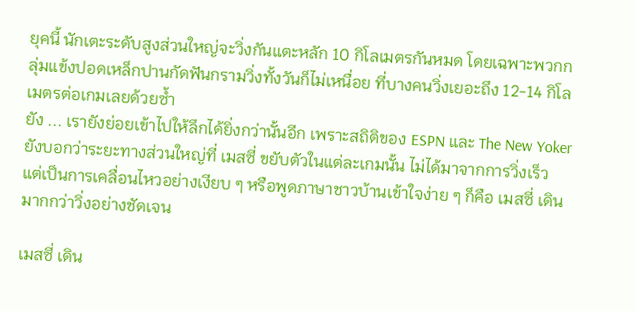ยุคนี้ นักเตะระดับสูงส่วนใหญ่จะวิ่งกันแตะหลัก 10 กิโลเมตรกันหมด โดยเฉพาะพวกกลุ่มแข้งปอดเหล็กปานกัดฟันกรามวิ่งทั้งวันก็ไม่เหนื่อย ที่บางคนวิ่งเยอะถึง 12-14 กิโลเมตรต่อเกมเลยด้วยซ้ำ
ยัง ... เรายังย่อยเข้าไปให้ลึกได้ยิ่งกว่านั้นอีก เพราะสถิติของ ESPN และ The New Yoker ยังบอกว่าระยะทางส่วนใหญ่ที่ เมสซี่ ขยับตัวในแต่ละเกมนั้น ไม่ได้มาจากการวิ่งเร็ว แต่เป็นการเคลื่อนไหวอย่างเงียบ ๆ หรือพูดภาษาชาวบ้านเข้าใจง่าย ๆ ก็คือ เมสซี่ เดินมากกว่าวิ่งอย่างชัดเจน

เมสซี่ เดิน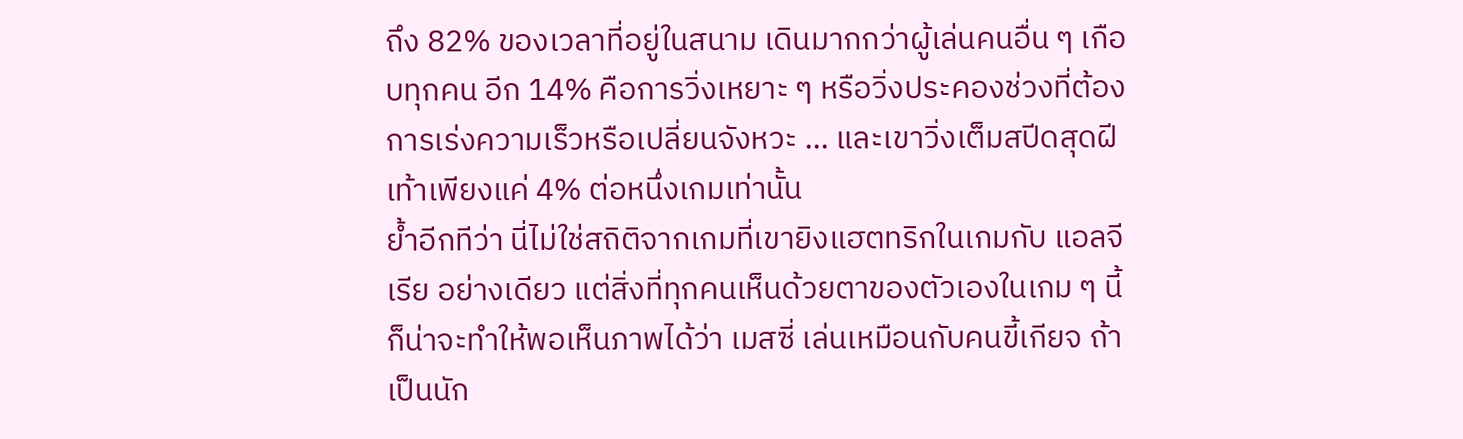ถึง 82% ของเวลาที่อยู่ในสนาม เดินมากกว่าผู้เล่นคนอื่น ๆ เกือบทุกคน อีก 14% คือการวิ่งเหยาะ ๆ หรือวิ่งประคองช่วงที่ต้องการเร่งความเร็วหรือเปลี่ยนจังหวะ ... และเขาวิ่งเต็มสปีดสุดฝีเท้าเพียงแค่ 4% ต่อหนึ่งเกมเท่านั้น
ย้ำอีกทีว่า นี่ไม่ใช่สถิติจากเกมที่เขายิงแฮตทริกในเกมกับ แอลจีเรีย อย่างเดียว แต่สิ่งที่ทุกคนเห็นด้วยตาของตัวเองในเกม ๆ นี้ ก็น่าจะทำให้พอเห็นภาพได้ว่า เมสซี่ เล่นเหมือนกับคนขี้เกียจ ถ้าเป็นนัก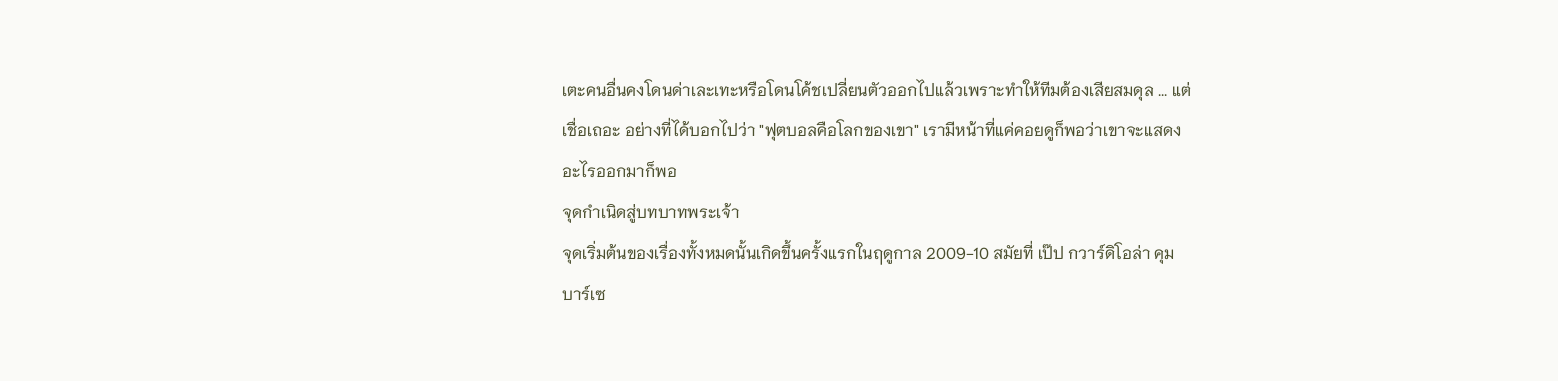เตะคนอื่นคงโดนด่าเละเทะหรือโดนโค้ชเปลี่ยนตัวออกไปแล้วเพราะทำให้ทีมต้องเสียสมดุล ... แต่เชื่อเถอะ อย่างที่ได้บอกไปว่า "ฟุตบอลคือโลกของเขา" เรามีหน้าที่แค่คอยดูก็พอว่าเขาจะแสดงอะไรออกมาก็พอ
จุดกำเนิดสู่บทบาทพระเจ้า
จุดเริ่มต้นของเรื่องทั้งหมดนั้นเกิดขึ้นครั้งแรกในฤดูกาล 2009-10 สมัยที่ เป๊ป กวาร์ดิโอล่า คุม บาร์เซ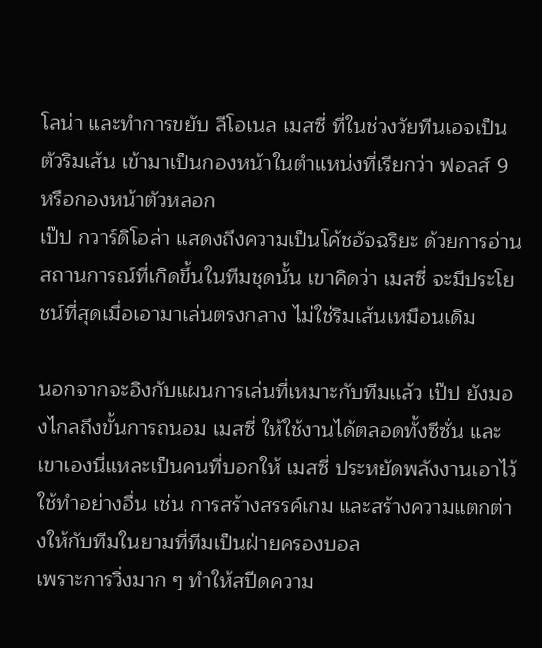โลน่า และทำการขยับ ลีโอเนล เมสซี่ ที่ในช่วงวัยทีนเอจเป็นตัวริมเส้น เข้ามาเป็นกองหน้าในตำแหน่งที่เรียกว่า ฟอลส์ 9 หรือกองหน้าตัวหลอก
เป๊ป กวาร์ดิโอล่า แสดงถึงความเป็นโค้ชอัจฉริยะ ด้วยการอ่านสถานการณ์ที่เกิดขึ้นในทีมชุดนั้น เขาคิดว่า เมสซี่ จะมีประโยชน์ที่สุดเมื่อเอามาเล่นตรงกลาง ไม่ใช่ริมเส้นเหมือนเดิม

นอกจากจะอิงกับแผนการเล่นที่เหมาะกับทีมเเล้ว เป๊ป ยังมองไกลถึงขั้นการถนอม เมสซี่ ให้ใช้งานได้ตลอดทั้งซีซั่น และเขาเองนี่แหละเป็นคนที่บอกให้ เมสซี่ ประหยัดพลังงานเอาไว้ใช้ทำอย่างอื่น เช่น การสร้างสรรค์เกม และสร้างความแตกต่างให้กับทีมในยามที่ทีมเป็นฝ่ายครองบอล
เพราะการวิ่งมาก ๆ ทำให้สปีดความ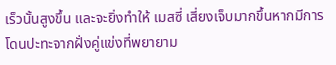เร็วนั้นสูงขึ้น และจะยิ่งทำให้ เมสซี่ เสี่ยงเจ็บมากขึ้นหากมีการโดนปะทะจากฝั่งคู่แข่งที่พยายาม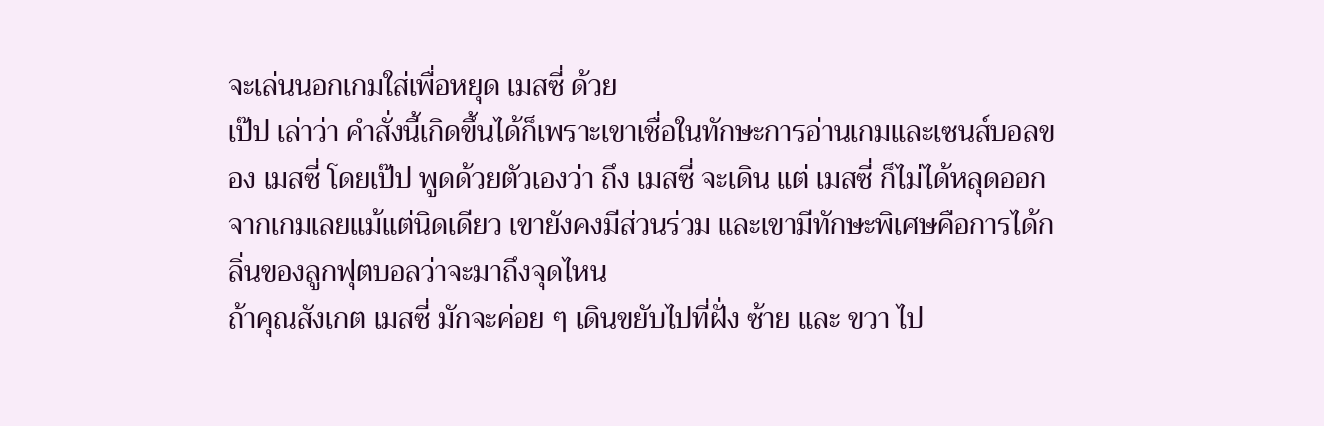จะเล่นนอกเกมใส่เพื่อหยุด เมสซี่ ด้วย
เป๊ป เล่าว่า คำสั่งนี้เกิดขึ้นได้ก็เพราะเขาเชื่อในทักษะการอ่านเกมและเซนส์บอลของ เมสซี่ โดยเป๊ป พูดด้วยตัวเองว่า ถึง เมสซี่ จะเดิน แต่ เมสซี่ ก็ไม่ได้หลุดออกจากเกมเลยแม้แต่นิดเดียว เขายังคงมีส่วนร่วม และเขามีทักษะพิเศษคือการได้กลิ่นของลูกฟุตบอลว่าจะมาถึงจุดไหน
ถ้าคุณสังเกต เมสซี่ มักจะค่อย ๆ เดินขยับไปที่ฝั่ง ซ้าย และ ขวา ไป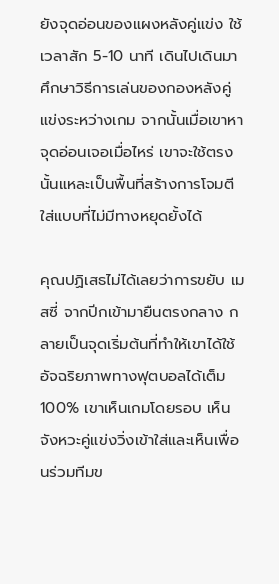ยังจุดอ่อนของแผงหลังคู่แข่ง ใช้เวลาสัก 5-10 นาที เดินไปเดินมาศึกษาวิธีการเล่นของกองหลังคู่แข่งระหว่างเกม จากนั้นเมื่อเขาหาจุดอ่อนเจอเมื่อไหร่ เขาจะใช้ตรงนั้นแหละเป็นพื้นที่สร้างการโจมตีใส่แบบที่ไม่มีทางหยุดยั้งได้

คุณปฏิเสธไม่ได้เลยว่าการขยับ เมสซี่ จากปีกเข้ามายืนตรงกลาง กลายเป็นจุดเริ่มต้นที่ทำให้เขาได้ใช้อัจฉริยภาพทางฟุตบอลได้เต็ม 100% เขาเห็นเกมโดยรอบ เห็นจังหวะคู่แข่งวิ่งเข้าใส่และเห็นเพื่อนร่วมทีมข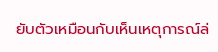ยับตัวเหมือนกับเห็นเหตุการณ์ล่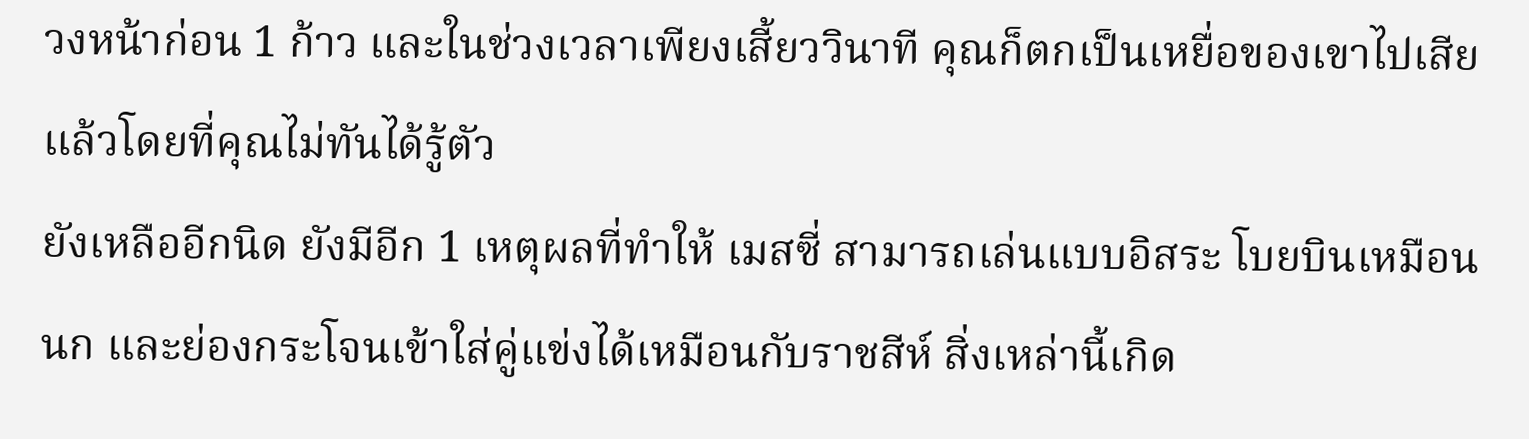วงหน้าก่อน 1 ก้าว และในช่วงเวลาเพียงเสี้ยววินาที คุณก็ตกเป็นเหยื่อของเขาไปเสียแล้วโดยที่คุณไม่ทันได้รู้ตัว
ยังเหลืออีกนิด ยังมีอีก 1 เหตุผลที่ทำให้ เมสซี่ สามารถเล่นแบบอิสระ โบยบินเหมือนนก และย่องกระโจนเข้าใส่คู่แข่งได้เหมือนกับราชสีห์ สิ่งเหล่านี้เกิด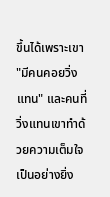ขึ้นได้เพราะเขา "มีคนคอยวิ่งแทน" และคนที่วิ่งแทนเขาทำด้วยความเต็มใจเป็นอย่างยิ่ง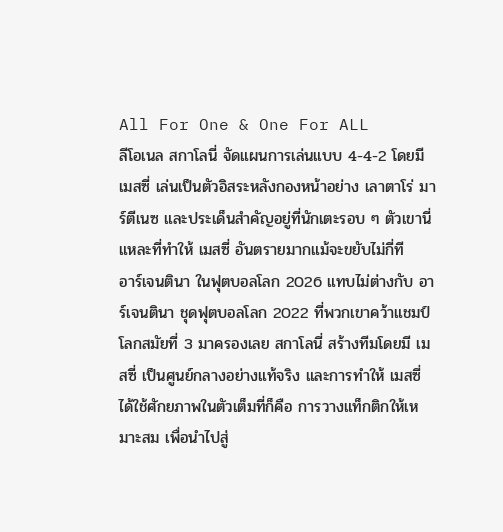All For One & One For ALL
ลีโอเนล สกาโลนี่ จัดแผนการเล่นแบบ 4-4-2 โดยมี เมสซี่ เล่นเป็นตัวอิสระหลังกองหน้าอย่าง เลาตาโร่ มาร์ตีเนซ และประเด็นสำคัญอยู่ที่นักเตะรอบ ๆ ตัวเขานี่แหละที่ทำให้ เมสซี่ อันตรายมากแม้จะขยับไม่กี่ที
อาร์เจนตินา ในฟุตบอลโลก 2026 แทบไม่ต่างกับ อาร์เจนตินา ชุดฟุตบอลโลก 2022 ที่พวกเขาคว้าแชมป์โลกสมัยที่ 3 มาครองเลย สกาโลนี่ สร้างทีมโดยมี เมสซี่ เป็นศูนย์กลางอย่างแท้จริง และการทำให้ เมสซี่ ได้ใช้ศักยภาพในตัวเต็มที่ก็คือ การวางแท็กติกให้เหมาะสม เพื่อนำไปสู่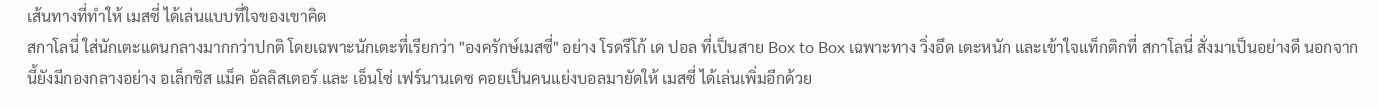เส้นทางที่ทำให้ เมสซี่ ได้เล่นแบบที่ใจของเขาคิด
สกาโลนี่ ใส่นักเตะแดนกลางมากกว่าปกติ โดยเฉพาะนักเตะที่เรียกว่า "องครักษ์เมสซี่" อย่าง โรดรีโก้ เด ปอล ที่เป็นสาย Box to Box เฉพาะทาง วิ่งอึด เตะหนัก และเข้าใจแท็กติกที่ สกาโลนี่ สั่งมาเป็นอย่างดี นอกจากนี้ยังมีกองกลางอย่าง อเล็กซิส แม็ค อัลลิสเตอร์ และ เอ็นโซ่ เฟร์นานเดซ คอยเป็นคนแย่งบอลมายัดให้ เมสซี่ ได้เล่นเพิ่มอีกด้วย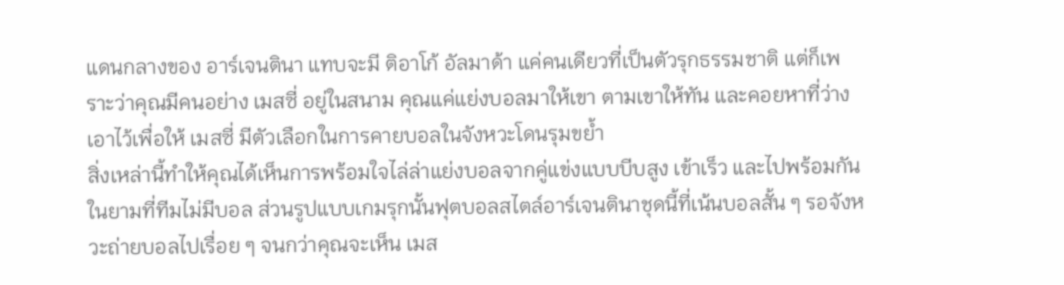แดนกลางของ อาร์เจนตินา แทบจะมี ติอาโก้ อัลมาด้า แค่คนเดียวที่เป็นตัวรุกธรรมชาติ แต่ก็เพราะว่าคุณมีคนอย่าง เมสซี่ อยู่ในสนาม คุณแค่แย่งบอลมาให้เขา ตามเขาให้ทัน และคอยหาที่ว่างเอาไว้เพื่อให้ เมสซี่ มีตัวเลือกในการคายบอลในจังหวะโดนรุมขย้ำ
สิ่งเหล่านี้ทำให้คุณได้เห็นการพร้อมใจไล่ล่าแย่งบอลจากคู่แข่งแบบบีบสูง เข้าเร็ว และไปพร้อมกันในยามที่ทีมไม่มีบอล ส่วนรูปแบบเกมรุกนั้นฟุตบอลสไตล์อาร์เจนตินาชุดนี้ที่เน้นบอลสั้น ๆ รอจังหวะถ่ายบอลไปเรื่อย ๆ จนกว่าคุณจะเห็น เมส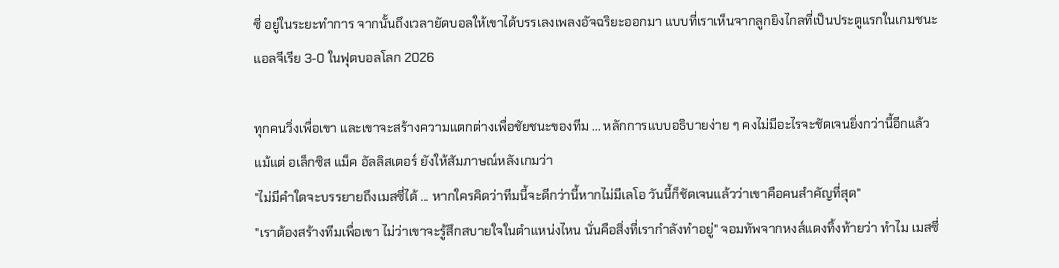ซี่ อยู่ในระยะทำการ จากนั้นถึงเวลายัดบอลให้เขาได้บรรเลงเพลงอัจฉริยะออกมา แบบที่เราเห็นจากลูกยิงไกลที่เป็นประตูแรกในเกมชนะแอลจีเรีย 3-0 ในฟุตบอลโลก 2026

ทุกคนวิ่งเพื่อเขา และเขาจะสร้างความแตกต่างเพื่อชัยชนะของทีม ... หลักการแบบอธิบายง่าย ๆ คงไม่มีอะไรจะชัดเจนยิ่งกว่านี้อีกแล้ว แม้แต่ อเล็กซิส แม็ค อัลลิสเตอร์ ยังให้สัมภาษณ์หลังเกมว่า
"ไม่มีคำใดจะบรรยายถึงเมสซี่ได้ ... หากใครคิดว่าทีมนี้จะดีกว่านี้หากไม่มีเลโอ วันนี้ก็ชัดเจนแล้วว่าเขาคือคนสำคัญที่สุด"
"เราต้องสร้างทีมเพื่อเขา ไม่ว่าเขาจะรู้สึกสบายใจในตำแหน่งไหน นั่นคือสิ่งที่เรากำลังทำอยู่" จอมทัพจากหงส์แดงทิ้งท้ายว่า ทำไม เมสซี่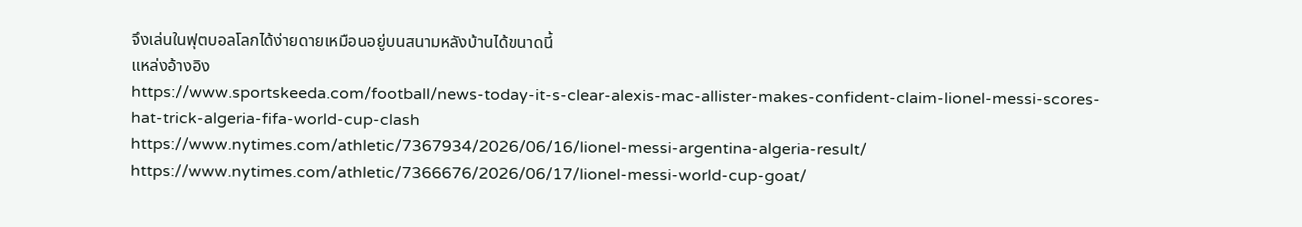จึงเล่นในฟุตบอลโลกได้ง่ายดายเหมือนอยู่บนสนามหลังบ้านได้ขนาดนี้
แหล่งอ้างอิง
https://www.sportskeeda.com/football/news-today-it-s-clear-alexis-mac-allister-makes-confident-claim-lionel-messi-scores-hat-trick-algeria-fifa-world-cup-clash
https://www.nytimes.com/athletic/7367934/2026/06/16/lionel-messi-argentina-algeria-result/
https://www.nytimes.com/athletic/7366676/2026/06/17/lionel-messi-world-cup-goat/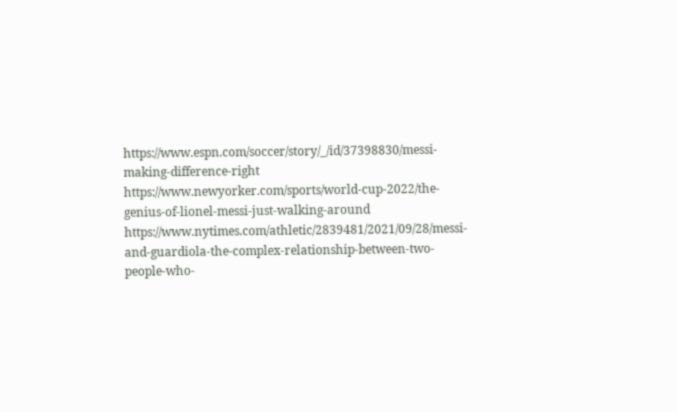https://www.espn.com/soccer/story/_/id/37398830/messi-making-difference-right
https://www.newyorker.com/sports/world-cup-2022/the-genius-of-lionel-messi-just-walking-around
https://www.nytimes.com/athletic/2839481/2021/09/28/messi-and-guardiola-the-complex-relationship-between-two-people-who-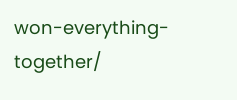won-everything-together/